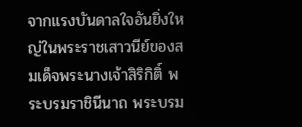จากแรงบันดาลใจอันยิ่งใหญ่ในพระราชเสาวนีย์ของสมเด็จพระนางเจ้าสิริกิติ์ พระบรมราชินีนาถ พระบรม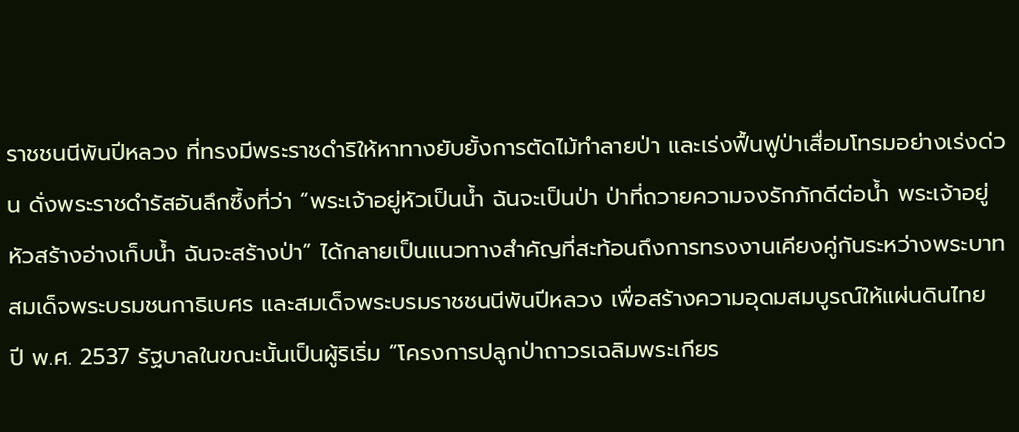ราชชนนีพันปีหลวง ที่ทรงมีพระราชดำริให้หาทางยับยั้งการตัดไม้ทำลายป่า และเร่งฟื้นฟูป่าเสื่อมโทรมอย่างเร่งด่วน ดั่งพระราชดำรัสอันลึกซึ้งที่ว่า “พระเจ้าอยู่หัวเป็นน้ำ ฉันจะเป็นป่า ป่าที่ถวายความจงรักภักดีต่อน้ำ พระเจ้าอยู่หัวสร้างอ่างเก็บน้ำ ฉันจะสร้างป่า” ได้กลายเป็นแนวทางสำคัญที่สะท้อนถึงการทรงงานเคียงคู่กันระหว่างพระบาทสมเด็จพระบรมชนกาธิเบศร และสมเด็จพระบรมราชชนนีพันปีหลวง เพื่อสร้างความอุดมสมบูรณ์ให้แผ่นดินไทย ปี พ.ศ. 2537 รัฐบาลในขณะนั้นเป็นผู้ริเริ่ม “โครงการปลูกป่าถาวรเฉลิมพระเกียร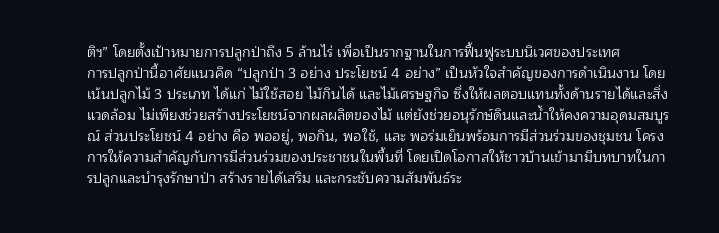ติฯ” โดยตั้งเป้าหมายการปลูกป่าถึง 5 ล้านไร่ เพื่อเป็นรากฐานในการฟื้นฟูระบบนิเวศของประเทศ
การปลูกป่านี้อาศัยแนวคิด “ปลูกป่า 3 อย่าง ประโยชน์ 4 อย่าง” เป็นหัวใจสำคัญของการดำเนินงาน โดยเน้นปลูกไม้ 3 ประเภท ได้แก่ ไม้ใช้สอย ไม้กินได้ และไม้เศรษฐกิจ ซึ่งให้ผลตอบแทนทั้งด้านรายได้และสิ่งแวดล้อม ไม่เพียงช่วยสร้างประโยชน์จากผลผลิตของไม้ แต่ยังช่วยอนุรักษ์ดินและน้ำให้คงความอุดมสมบูรณ์ ส่วนประโยชน์ 4 อย่าง คือ พออยู่, พอกิน, พอใช้, และ พอร่มเย็นพร้อมการมีส่วนร่วมของชุมชน โครงการให้ความสำคัญกับการมีส่วนร่วมของประชาชนในพื้นที่ โดยเปิดโอกาสให้ชาวบ้านเข้ามามีบทบาทในการปลูกและบำรุงรักษาป่า สร้างรายได้เสริม และกระชับความสัมพันธ์ระ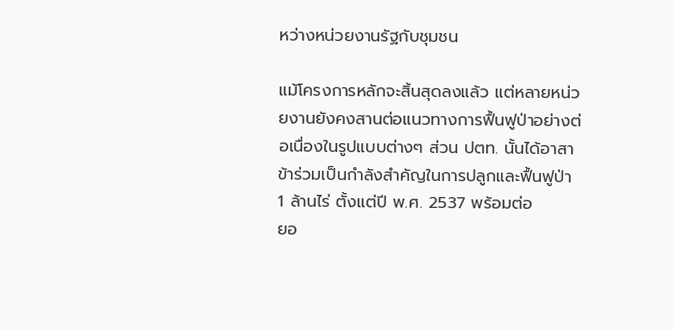หว่างหน่วยงานรัฐกับชุมชน

แม้โครงการหลักจะสิ้นสุดลงแล้ว แต่หลายหน่วยงานยังคงสานต่อแนวทางการฟื้นฟูป่าอย่างต่อเนื่องในรูปแบบต่างๆ ส่วน ปตท. นั้นได้อาสาข้าร่วมเป็นกำลังสำคัญในการปลูกและฟื้นฟูป่า 1 ล้านไร่ ตั้งแต่ปี พ.ศ. 2537 พร้อมต่อ
ยอ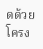ดด้วยโครง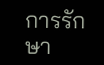การรักษา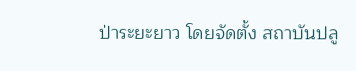ป่าระยะยาว โดยจัดตั้ง สถาบันปลู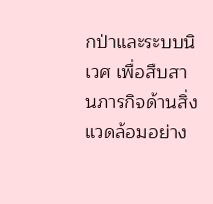กป่าและระบบนิเวศ เพื่อสืบสานภารกิจด้านสิ่งแวดล้อมอย่าง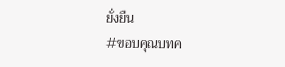ยั่งยืน
#ขอบคุณบทค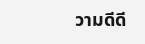วามดีดี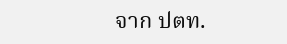จาก ปตท.